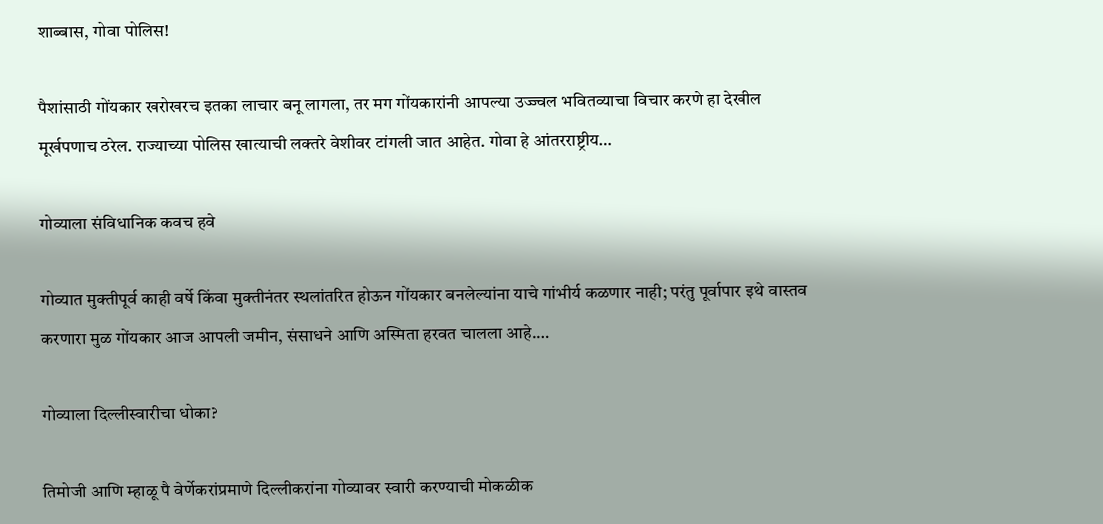शाब्बास, गोवा पोलिस!

पैशांसाठी गोंयकार खरोखरच इतका लाचार बनू लागला, तर मग गोंयकारांनी आपल्या उज्ज्वल भवितव्याचा विचार करणे हा देखील मूर्खपणाच ठरेल. राज्याच्या पोलिस खात्याची लक्तरे वेशीवर टांगली जात आहेत. गोवा हे आंतरराष्ट्रीय…

गोव्याला संविधानिक कवच हवे

गोव्यात मुक्तीपूर्व काही वर्षे किंवा मुक्तीनंतर स्थलांतरित होऊन गोंयकार बनलेल्यांना याचे गांभीर्य कळणार नाही; परंतु पूर्वापार इथे वास्तव करणारा मुळ गोंयकार आज आपली जमीन, संसाधने आणि अस्मिता हरवत चालला आहे.…

गोव्याला दिल्लीस्वारीचा धोका?

तिमोजी आणि म्हाळू पै वेर्णेकरांप्रमाणे दिल्लीकरांना गोव्यावर स्वारी करण्याची मोकळीक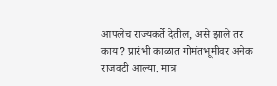आपलेच राज्यकर्ते देतील, असे झाले तर काय? प्रारंभी काळात गोमंतभूमीवर अनेक राजवटी आल्या. मात्र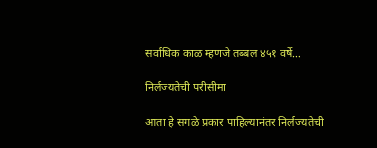सर्वाधिक काळ म्हणजे तब्बल ४५१ वर्षे…

निर्लज्यतेची परीसीमा

आता हे सगळे प्रकार पाहिल्यानंतर निर्लज्यतेची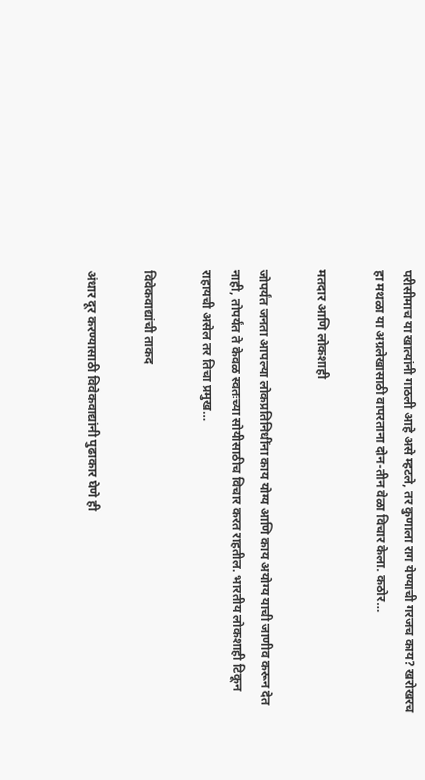परीसीमाच या खात्यांनी गाठली आहे असे म्हटले, तर कुणाला राग येण्याची गरजच काय? खरोखरच हा मथळा या अग्रलेखासाठी वापरताना दोन-तीन वेळा विचार केला. कठोर…

मतदार आणि लोकशाही

जोपर्यंत जनता आपल्या लोकप्रतिनिधींना काय योग्य आणि काय अयोग्य याची जाणीव करून देत नाही, तोपर्यंत ते केवळ स्वतःच्या सोयीसाठीच विचार करत राहतील. भारतीय लोकशाही टिकून राहायची असेल तर तिचा प्रमुख…

विवेकवाद्यांची ताकद

अंधार दूर करण्यासाठी विवेकवाद्यांनी पुढाकार घेणे ही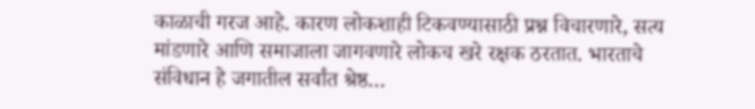काळाची गरज आहे. कारण लोकशाही टिकवण्यासाठी प्रश्न विचारणारे, सत्य मांडणारे आणि समाजाला जागवणारे लोकच खरे रक्षक ठरतात. भारताचे संविधान हे जगातील सर्वांत श्रेष्ठ…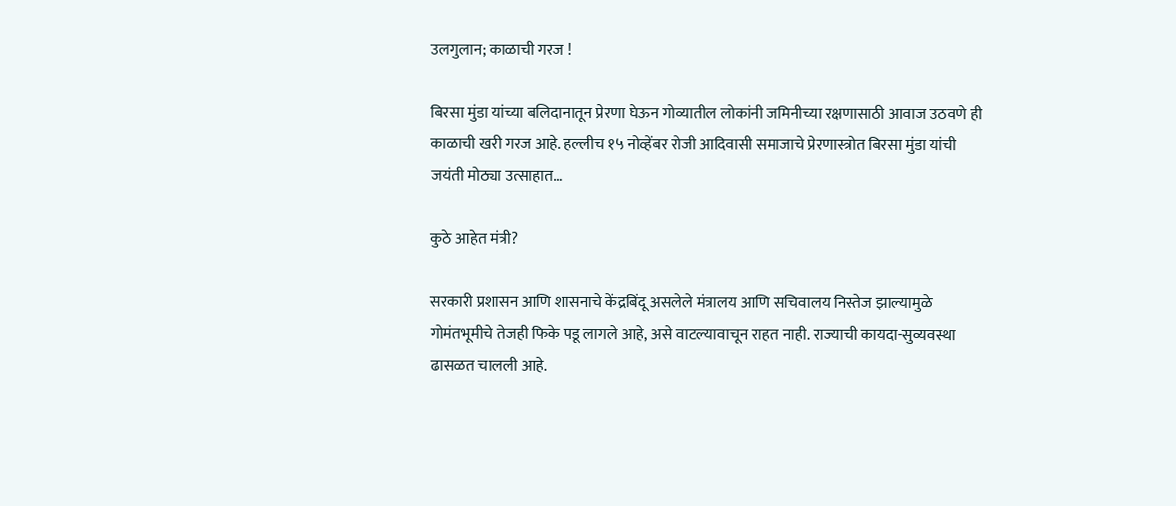उलगुलान; काळाची गरज !

बिरसा मुंडा यांच्या बलिदानातून प्रेरणा घेऊन गोव्यातील लोकांनी जमिनीच्या रक्षणासाठी आवाज उठवणे ही काळाची खरी गरज आहे. हल्लीच १५ नोव्हेंबर रोजी आदिवासी समाजाचे प्रेरणास्त्रोत बिरसा मुंडा यांची जयंती मोठ्या उत्साहात…

कुठे आहेत मंत्री?

सरकारी प्रशासन आणि शासनाचे केंद्रबिंदू असलेले मंत्रालय आणि सचिवालय निस्तेज झाल्यामुळे गोमंतभूमीचे तेजही फिके पडू लागले आहे, असे वाटल्यावाचून राहत नाही. राज्याची कायदा-सुव्यवस्था ढासळत चालली आहे.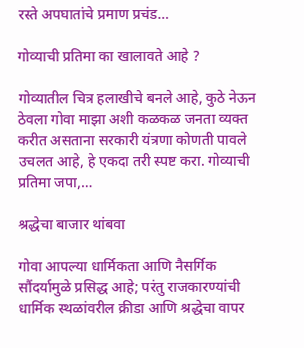रस्ते अपघातांचे प्रमाण प्रचंड…

गोव्याची प्रतिमा का खालावते आहे ?

गोव्यातील चित्र हलाखीचे बनले आहे, कुठे नेऊन ठेवला गोवा माझा अशी कळकळ जनता व्यक्त करीत असताना सरकारी यंत्रणा कोणती पावले उचलत आहे, हे एकदा तरी स्पष्ट करा. गोव्याची प्रतिमा जपा,…

श्रद्धेचा बाजार थांबवा

गोवा आपल्या धार्मिकता आणि नैसर्गिक सौंदर्यामुळे प्रसिद्ध आहे; परंतु राजकारण्यांची धार्मिक स्थळांवरील क्रीडा आणि श्रद्धेचा वापर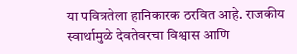या पवित्रतेला हानिकारक ठरवित आहे. राजकीय स्वार्थामुळे देवतेवरचा विश्वास आणि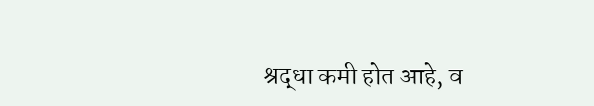श्रद्धा कमी होत आहे, व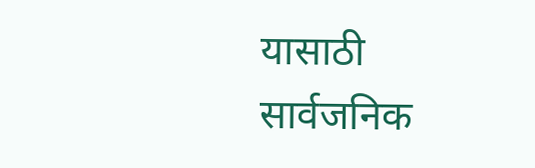यासाठी सार्वजनिक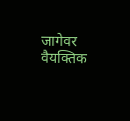जागेवर वैयक्तिक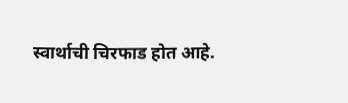स्वार्थाची चिरफाड होत आहे.